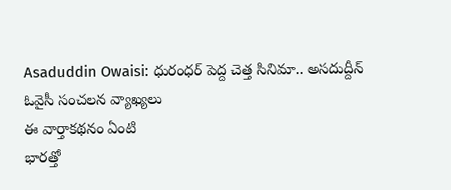Asaduddin Owaisi: ధురంధర్ పెద్ద చెత్త సినిమా.. అసదుద్దీన్ ఓవైసీ సంచలన వ్యాఖ్యలు
ఈ వార్తాకథనం ఏంటి
భారత్తో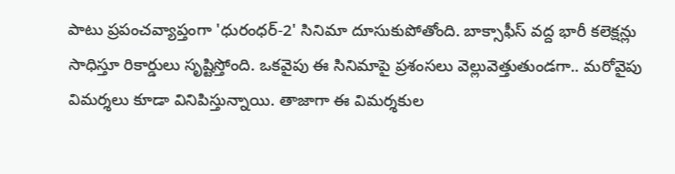పాటు ప్రపంచవ్యాప్తంగా 'ధురంధర్-2' సినిమా దూసుకుపోతోంది. బాక్సాఫీస్ వద్ద భారీ కలెక్షన్లు సాధిస్తూ రికార్డులు సృష్టిస్తోంది. ఒకవైపు ఈ సినిమాపై ప్రశంసలు వెల్లువెత్తుతుండగా.. మరోవైపు విమర్శలు కూడా వినిపిస్తున్నాయి. తాజాగా ఈ విమర్శకుల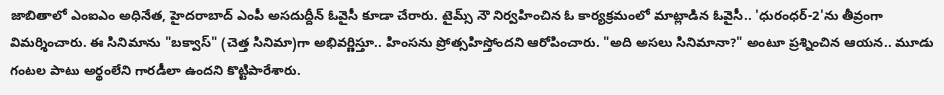జాబితాలో ఎంఐఎం అధినేత, హైదరాబాద్ ఎంపీ అసదుద్దీన్ ఓవైసీ కూడా చేరారు. టైమ్స్ నౌ నిర్వహించిన ఓ కార్యక్రమంలో మాట్లాడిన ఓవైసీ.. 'ధురంధర్-2'ను తీవ్రంగా విమర్శించారు. ఈ సినిమాను "బక్వాస్" (చెత్త సినిమా)గా అభివర్ణిస్తూ.. హింసను ప్రోత్సహిస్తోందని ఆరోపించారు. "అది అసలు సినిమానా?" అంటూ ప్రశ్నించిన ఆయన.. మూడు గంటల పాటు అర్థంలేని గారడీలా ఉందని కొట్టిపారేశారు.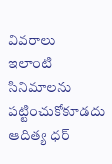వివరాలు
ఇలాంటి సినిమాలను పట్టించుకోకూడదు
ఆదిత్య ధర్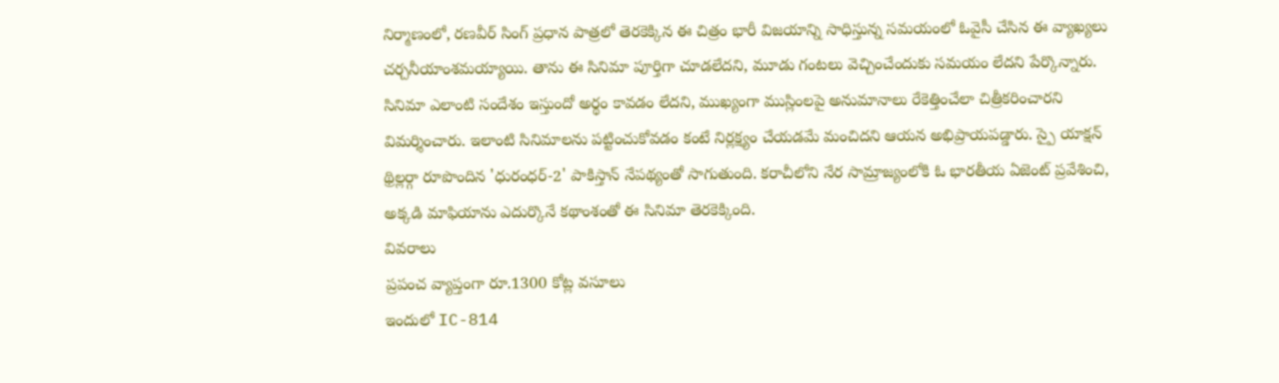నిర్మాణంలో, రణవీర్ సింగ్ ప్రధాన పాత్రలో తెరకెక్కిన ఈ చిత్రం భారీ విజయాన్ని సాధిస్తున్న సమయంలో ఓవైసీ చేసిన ఈ వ్యాఖ్యలు చర్చనీయాంశమయ్యాయి. తాను ఈ సినిమా పూర్తిగా చూడలేదని, మూడు గంటలు వెచ్చించేందుకు సమయం లేదని పేర్కొన్నారు. సినిమా ఎలాంటి సందేశం ఇస్తుందో అర్థం కావడం లేదని, ముఖ్యంగా ముస్లింలపై అనుమానాలు రేకెత్తించేలా చిత్రీకరించారని విమర్శించారు. ఇలాంటి సినిమాలను పట్టించుకోవడం కంటే నిర్లక్ష్యం చేయడమే మంచిదని ఆయన అభిప్రాయపడ్డారు. స్పై యాక్షన్ థ్రిల్లర్గా రూపొందిన 'ధురంధర్-2' పాకిస్తాన్ నేపథ్యంతో సాగుతుంది. కరాచీలోని నేర సామ్రాజ్యంలోకి ఓ భారతీయ ఏజెంట్ ప్రవేశించి, అక్కడి మాఫియాను ఎదుర్కొనే కథాంశంతో ఈ సినిమా తెరకెక్కింది.
వివరాలు
ప్రపంచ వ్యాప్తంగా రూ.1300 కోట్ల వసూలు
ఇందులో IC-814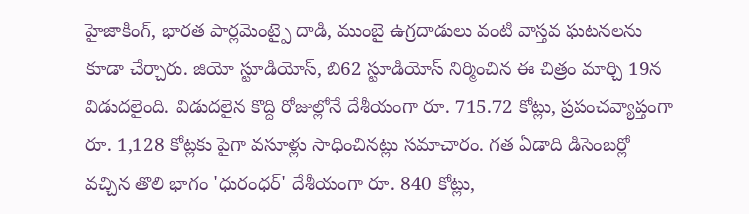హైజాకింగ్, భారత పార్లమెంట్పై దాడి, ముంబై ఉగ్రదాడులు వంటి వాస్తవ ఘటనలను కూడా చేర్చారు. జియో స్టూడియోస్, బి62 స్టూడియోస్ నిర్మించిన ఈ చిత్రం మార్చి 19న విడుదలైంది. విడుదలైన కొద్ది రోజుల్లోనే దేశీయంగా రూ. 715.72 కోట్లు, ప్రపంచవ్యాప్తంగా రూ. 1,128 కోట్లకు పైగా వసూళ్లు సాధించినట్లు సమాచారం. గత ఏడాది డిసెంబర్లో వచ్చిన తొలి భాగం 'ధురంధర్' దేశీయంగా రూ. 840 కోట్లు,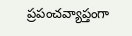ప్రపంచవ్యాప్తంగా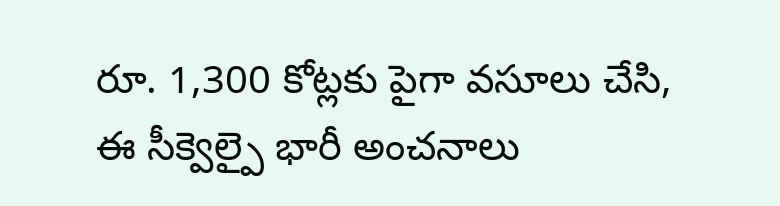రూ. 1,300 కోట్లకు పైగా వసూలు చేసి, ఈ సీక్వెల్పై భారీ అంచనాలు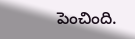పెంచింది.